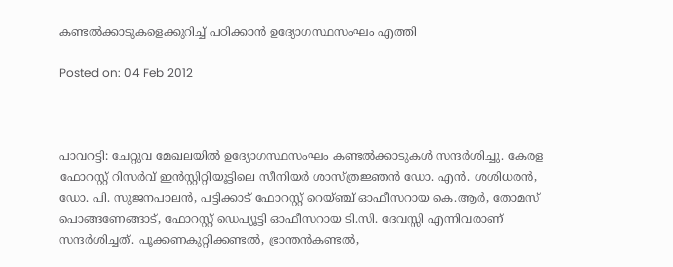കണ്ടല്‍ക്കാടുകളെക്കുറിച്ച് പഠിക്കാന്‍ ഉദ്യോഗസ്ഥസംഘം എത്തി

Posted on: 04 Feb 2012



പാവറട്ടി: ചേറ്റുവ മേഖലയില്‍ ഉദ്യോഗസ്ഥസംഘം കണ്ടല്‍ക്കാടുകള്‍ സന്ദര്‍ശിച്ചു. കേരള ഫോറസ്റ്റ് റിസര്‍വ് ഇന്‍സ്റ്റിറ്റിയൂട്ടിലെ സീനിയര്‍ ശാസ്ത്രജ്ഞന്‍ ഡോ. എന്‍. ശശിധരന്‍, ഡോ. പി. സുജനപാലന്‍, പട്ടിക്കാട് ഫോറസ്റ്റ് റെയ്ഞ്ച് ഓഫീസറായ കെ.ആര്‍, തോമസ് പൊങ്ങണേങ്ങാട്, ഫോറസ്റ്റ് ഡെപ്യൂട്ടി ഓഫീസറായ ടി.സി. ദേവസ്സി എന്നിവരാണ് സന്ദര്‍ശിച്ചത്. പൂക്കണകുറ്റിക്കണ്ടല്‍, ഭ്രാന്തന്‍കണ്ടല്‍,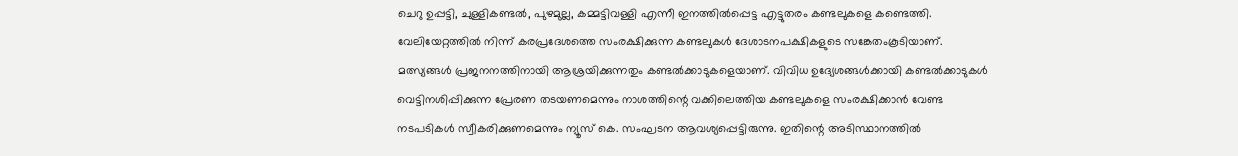ചെറു ഉപ്പട്ടി, ചുള്ളികണ്ടല്‍, പുഴമുല്ല, കമ്മട്ടിവള്ളി എന്നീ ഇനത്തില്‍പ്പെട്ട എട്ടുതരം കണ്ടലുകളെ കണ്ടെത്തി. വേലിയേറ്റത്തില്‍ നിന്ന് കരപ്രദേശത്തെ സംരക്ഷിക്കുന്ന കണ്ടലുകള്‍ ദേശാടനപക്ഷികളുടെ സങ്കേതംകൂടിയാണ്. മത്സ്യങ്ങള്‍ പ്രജനനത്തിനായി ആശ്രയിക്കുന്നതും കണ്ടല്‍ക്കാടുകളെയാണ്. വിവിധ ഉദ്യേശങ്ങള്‍ക്കായി കണ്ടല്‍ക്കാടുകള്‍ വെട്ടിനശിപ്പിക്കുന്ന പ്രേരണ തടയണമെന്നും നാശത്തിന്റെ വക്കിലെത്തിയ കണ്ടലുകളെ സംരക്ഷിക്കാന്‍ വേണ്ട നടപടികള്‍ സ്വീകരിക്കുണമെന്നും ന്യൂസ് കെ. സംഘടന ആവശ്യപ്പെട്ടിരുന്നു. ഇതിന്റെ അടിസ്ഥാനത്തില്‍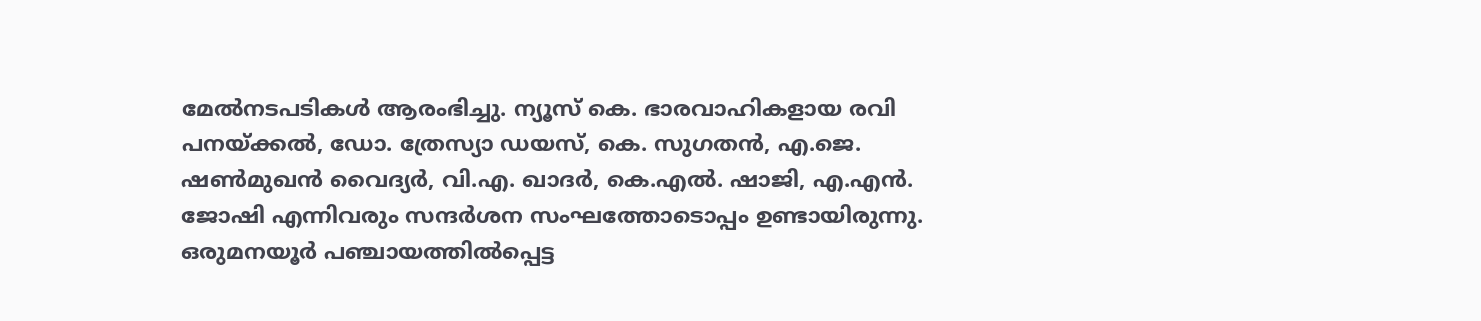മേല്‍നടപടികള്‍ ആരംഭിച്ചു. ന്യൂസ് കെ. ഭാരവാഹികളായ രവി പനയ്ക്കല്‍, ഡോ. ത്രേസ്യാ ഡയസ്, കെ. സുഗതന്‍, എ.ജെ. ഷണ്‍മുഖന്‍ വൈദ്യര്‍, വി.എ. ഖാദര്‍, കെ.എല്‍. ഷാജി, എ.എന്‍. ജോഷി എന്നിവരും സന്ദര്‍ശന സംഘത്തോടൊപ്പം ഉണ്ടായിരുന്നു. ഒരുമനയൂര്‍ പഞ്ചായത്തില്‍പ്പെട്ട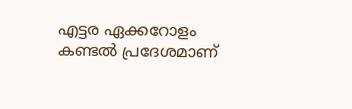എട്ടര ഏക്കറോളം കണ്ടല്‍ പ്രദേശമാണ്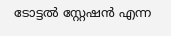ടോട്ടല്‍ സ്റ്റേഷന്‍ എന്ന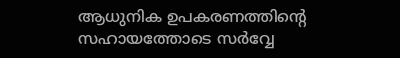ആധുനിക ഉപകരണത്തിന്റെ സഹായത്തോടെ സര്‍വ്വേ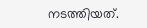നടത്തിയത്.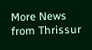More News from Thrissur